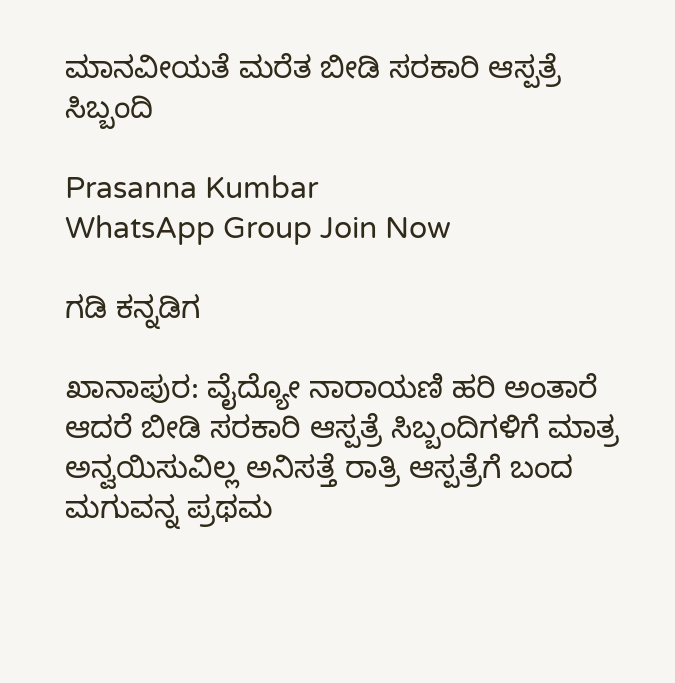ಮಾನವೀಯತೆ ಮರೆತ ಬೀಡಿ ಸರಕಾರಿ ಆಸ್ಪತ್ರೆ ಸಿಬ್ಬಂದಿ

Prasanna Kumbar
WhatsApp Group Join Now

ಗಡಿ ಕನ್ನಡಿಗ

ಖಾನಾಪುರ: ವೈದ್ಯೋ ನಾರಾಯಣಿ ಹರಿ ಅಂತಾರೆ ಆದರೆ ಬೀಡಿ ಸರಕಾರಿ ಆಸ್ಪತ್ರೆ ಸಿಬ್ಬಂದಿಗಳಿಗೆ ಮಾತ್ರ ಅನ್ವಯಿಸುವಿಲ್ಲ ಅನಿಸತ್ತೆ ರಾತ್ರಿ ಆಸ್ಪತ್ರೆಗೆ ಬಂದ ಮಗುವನ್ನ ಪ್ರಥಮ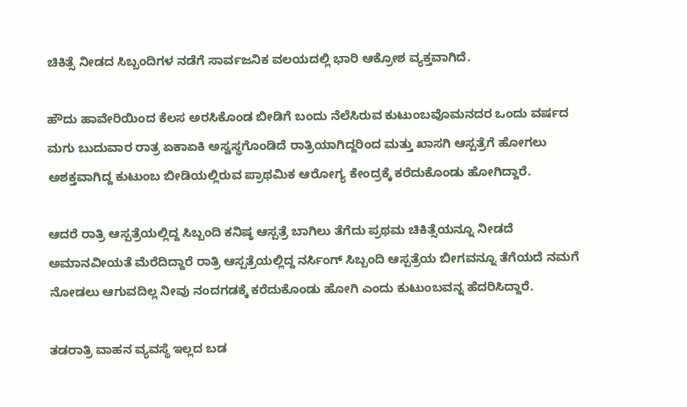ಚಿಕಿತ್ಸೆ ನೀಡದ ಸಿಬ್ಬಂದಿಗಳ ನಡೆಗೆ ಸಾರ್ವಜನಿಕ ವಲಯದಲ್ಲಿ ಭಾರಿ ಆಕ್ರೋಶ ವ್ಯಕ್ತವಾಗಿದೆ.

ಹೌದು ಹಾವೇರಿಯಿಂದ ಕೆಲಸ ಅರಸಿಕೊಂಡ ಬೀಡಿಗೆ ಬಂದು ನೆಲೆಸಿರುವ ಕುಟುಂಬವೊಮನದರ ಒಂದು ವರ್ಷದ ಮಗು ಬುದುವಾರ ರಾತ್ರ ಏಕಾಏಕಿ ಅಸ್ವಸ್ಥಗೊಂಡಿದೆ ರಾತ್ರಿಯಾಗಿದ್ದರಿಂದ ಮತ್ತು ಖಾಸಗಿ ಆಸ್ಪತ್ರೆಗೆ ಹೋಗಲು ಅಶಕ್ತವಾಗಿದ್ದ ಕುಟುಂಬ ಬೀಡಿಯಲ್ಲಿರುವ ಪ್ರಾಥಮಿಕ ಆರೋಗ್ಯ ಕೇಂದ್ರಕ್ಕೆ ಕರೆದುಕೊಂಡು ಹೋಗಿದ್ದಾರೆ.

ಆದರೆ ರಾತ್ರಿ ಆಸ್ಪತ್ರೆಯಲ್ಲಿದ್ದ ಸಿಬ್ಬಂದಿ ಕನಿಷ್ಠ ಆಸ್ಪತ್ರೆ ಬಾಗಿಲು ತೆಗೆದು ಪ್ರಥಮ ಚಿಕಿತ್ಸೆಯನ್ನೂ ನೀಡದೆ ಅಮಾನವೀಯತೆ ಮೆರೆದಿದ್ದಾರೆ ರಾತ್ರಿ ಆಸ್ಪತ್ರೆಯಲ್ಲಿದ್ದ ನರ್ಸಿಂಗ್ ಸಿಬ್ಬಂದಿ ಆಸ್ಪತ್ರೆಯ ಬೀಗವನ್ನೂ ತೆಗೆಯದೆ ನಮಗೆ ನೋಡಲು ಆಗುವದಿಲ್ಲ ನೀವು ನಂದಗಡಕ್ಕೆ ಕರೆದುಕೊಂಡು ಹೋಗಿ ಎಂದು ಕುಟುಂಬವನ್ನ ಹೆದರಿಸಿದ್ದಾರೆ.

ತಡರಾತ್ರಿ ವಾಹನ ವ್ಯವಸ್ಥೆ ಇಲ್ಲದ ಬಡ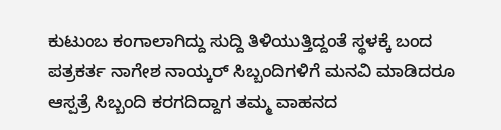ಕುಟುಂಬ ಕಂಗಾಲಾಗಿದ್ದು ಸುದ್ದಿ ತಿಳಿಯುತ್ತಿದ್ದಂತೆ ಸ್ಥಳಕ್ಕೆ ಬಂದ ಪತ್ರಕರ್ತ ನಾಗೇಶ ನಾಯ್ಕರ್ ಸಿಬ್ಬಂದಿಗಳಿಗೆ ಮನವಿ ಮಾಡಿದರೂ ಆಸ್ಪತ್ರೆ ಸಿಬ್ಬಂದಿ ಕರಗದಿದ್ದಾಗ ತಮ್ಮ ವಾಹನದ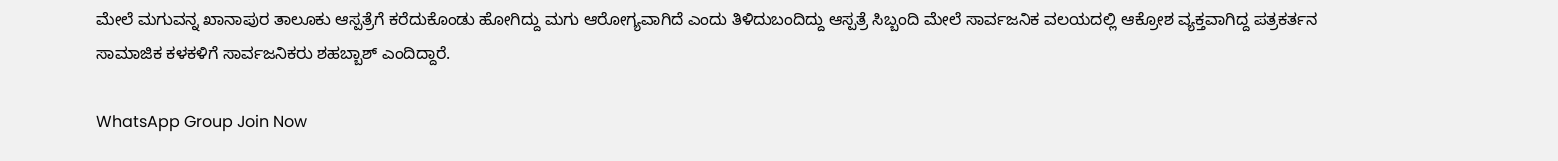ಮೇಲೆ ಮಗುವನ್ನ ಖಾನಾಪುರ ತಾಲೂಕು ಆಸ್ಪತ್ರೆಗೆ ಕರೆದುಕೊಂಡು ಹೋಗಿದ್ದು ಮಗು ಆರೋಗ್ಯವಾಗಿದೆ ಎಂದು ತಿಳಿದುಬಂದಿದ್ದು ಆಸ್ಪತ್ರೆ ಸಿಬ್ಬಂದಿ ಮೇಲೆ ಸಾರ್ವಜನಿಕ ವಲಯದಲ್ಲಿ ಆಕ್ರೋಶ ವ್ಯಕ್ತವಾಗಿದ್ದ ಪತ್ರಕರ್ತನ ಸಾಮಾಜಿಕ ಕಳಕಳಿಗೆ ಸಾರ್ವಜನಿಕರು ಶಹಬ್ಬಾಶ್ ಎಂದಿದ್ದಾರೆ.

WhatsApp Group Join Now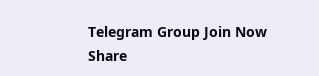Telegram Group Join Now
Share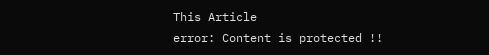This Article
error: Content is protected !!